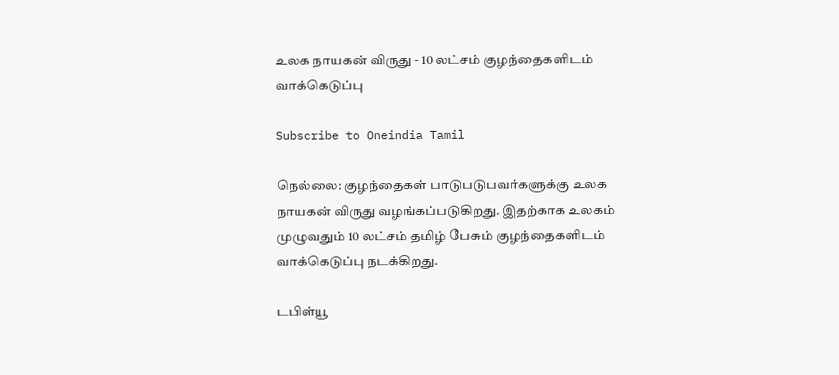உலக நாயகன் விருது - 10 லட்சம் குழந்தைகளிடம் வாக்கெடுப்பு

Subscribe to Oneindia Tamil

நெல்லை: குழந்தைகள் பாடுபடுபவர்களுக்கு உலக நாயகன் விருது வழங்கப்படுகிறது. இதற்காக உலகம் முழுவதும் 10 லட்சம் தமிழ் பேசும் குழந்தைகளிடம் வாக்கெடுப்பு நடக்கிறது.

டபிள்யூ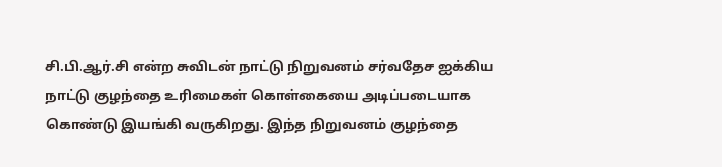சி.பி.ஆர்.சி என்ற சுவிடன் நாட்டு நிறுவனம் சர்வதேச ஐக்கிய நாட்டு குழந்தை உரிமைகள் கொள்கையை அடிப்படையாக கொண்டு இயங்கி வருகிறது. இந்த நிறுவனம் குழந்தை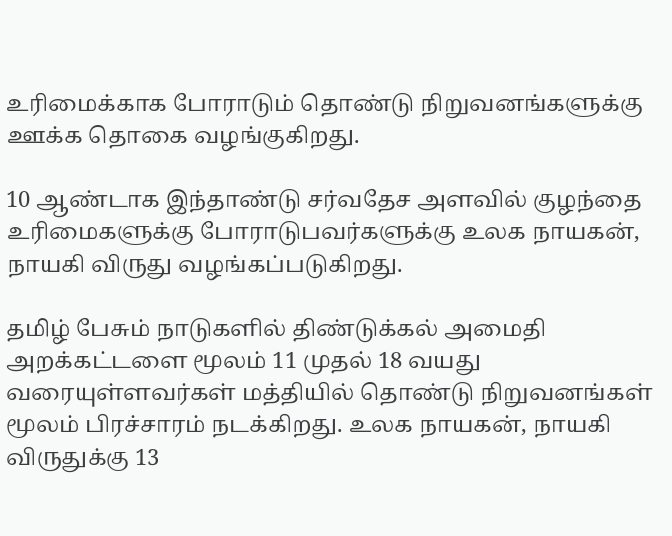உரிமைக்காக போராடும் தொண்டு நிறுவனங்களுக்கு ஊக்க தொகை வழங்குகிறது.

10 ஆண்டாக இந்தாண்டு சர்வதேச அளவில் குழந்தை உரிமைகளுக்கு போராடுபவர்களுக்கு உலக நாயகன், நாயகி விருது வழங்கப்படுகிறது.

தமிழ் பேசும் நாடுகளில் திண்டுக்கல் அமைதி அறக்கட்டளை மூலம் 11 முதல் 18 வயது வரையுள்ளவர்கள் மத்தியில் தொண்டு நிறுவனங்கள் மூலம் பிரச்சாரம் நடக்கிறது. உலக நாயகன், நாயகி விருதுக்கு 13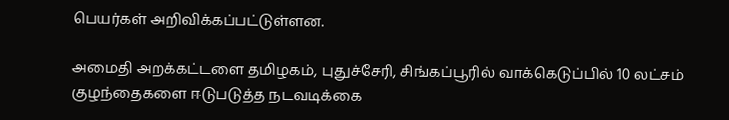பெயர்கள் அறிவிக்கப்பட்டுள்ளன.

அமைதி அறக்கட்டளை தமிழகம், புதுச்சேரி, சிங்கப்பூரில் வாக்கெடுப்பில் 10 லட்சம் குழந்தைகளை ஈடுபடுத்த நடவடிக்கை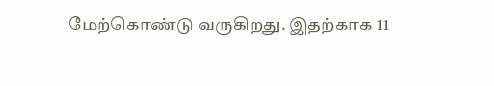மேற்கொண்டு வருகிறது. இதற்காக 11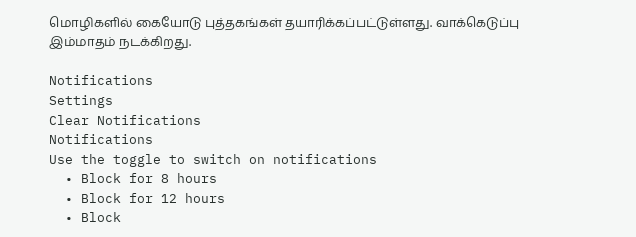மொழிகளில் கையோடு புத்தகங்கள் தயாரிக்கப்பட்டுள்ளது. வாக்கெடுப்பு இம்மாதம் நடக்கிறது.

Notifications
Settings
Clear Notifications
Notifications
Use the toggle to switch on notifications
  • Block for 8 hours
  • Block for 12 hours
  • Block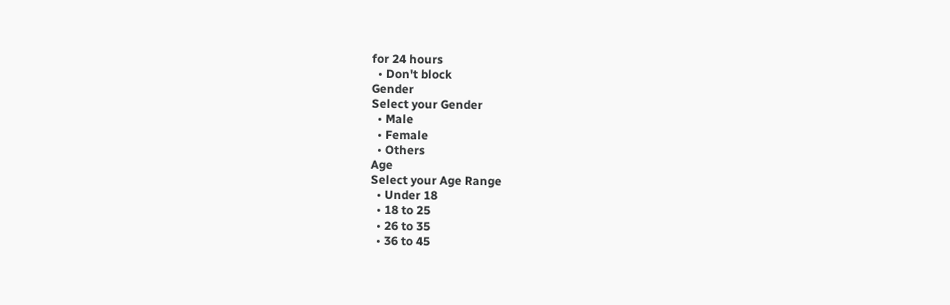for 24 hours
  • Don't block
Gender
Select your Gender
  • Male
  • Female
  • Others
Age
Select your Age Range
  • Under 18
  • 18 to 25
  • 26 to 35
  • 36 to 45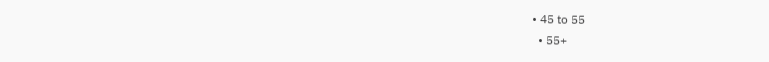• 45 to 55
  • 55+